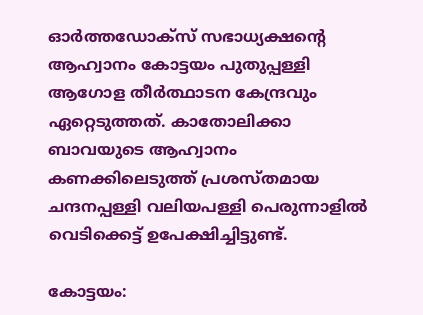ഓർത്തഡോക്സ് സഭാധ്യക്ഷന്‍റെ ആഹ്വാനം കോട്ടയം പുതുപ്പള്ളി ആഗോള തീർത്ഥാടന കേന്ദ്രവും ഏറ്റെടുത്തത്. കാതോലിക്കാ ബാവയുടെ ആഹ്വാനം കണക്കിലെടുത്ത് പ്രശസ്തമായ ചന്ദനപ്പള്ളി വലിയപള്ളി പെരുന്നാളില്‍ വെടിക്കെട്ട് ഉപേക്ഷിച്ചിട്ടുണ്ട്.

കോട്ടയം: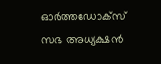ഓര്‍ത്തഡോക്‌സ് സഭ അധ്യക്ഷന്‍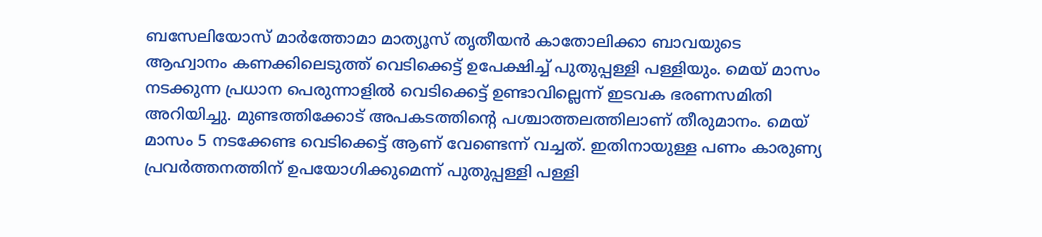ബസേലിയോസ് മാര്‍ത്തോമാ മാത്യൂസ് തൃതീയന്‍ കാതോലിക്കാ ബാവയുടെ ആഹ്വാനം കണക്കിലെടുത്ത് വെടിക്കെട്ട് ഉപേക്ഷിച്ച് പുതുപ്പള്ളി പള്ളിയും. മെയ് മാസം നടക്കുന്ന പ്രധാന പെരുന്നാളിൽ വെടിക്കെട്ട് ഉണ്ടാവില്ലെന്ന് ഇടവക ഭരണസമിതി അറിയിച്ചു. മുണ്ടത്തിക്കോട് അപകടത്തിന്‍റെ പശ്ചാത്തലത്തിലാണ് തീരുമാനം. മെയ് മാസം 5 നടക്കേണ്ട വെടിക്കെട്ട് ആണ് വേണ്ടെന്ന് വച്ചത്. ഇതിനായുള്ള പണം കാരുണ്യ പ്രവർത്തനത്തിന് ഉപയോഗിക്കുമെന്ന് പുതുപ്പള്ളി പള്ളി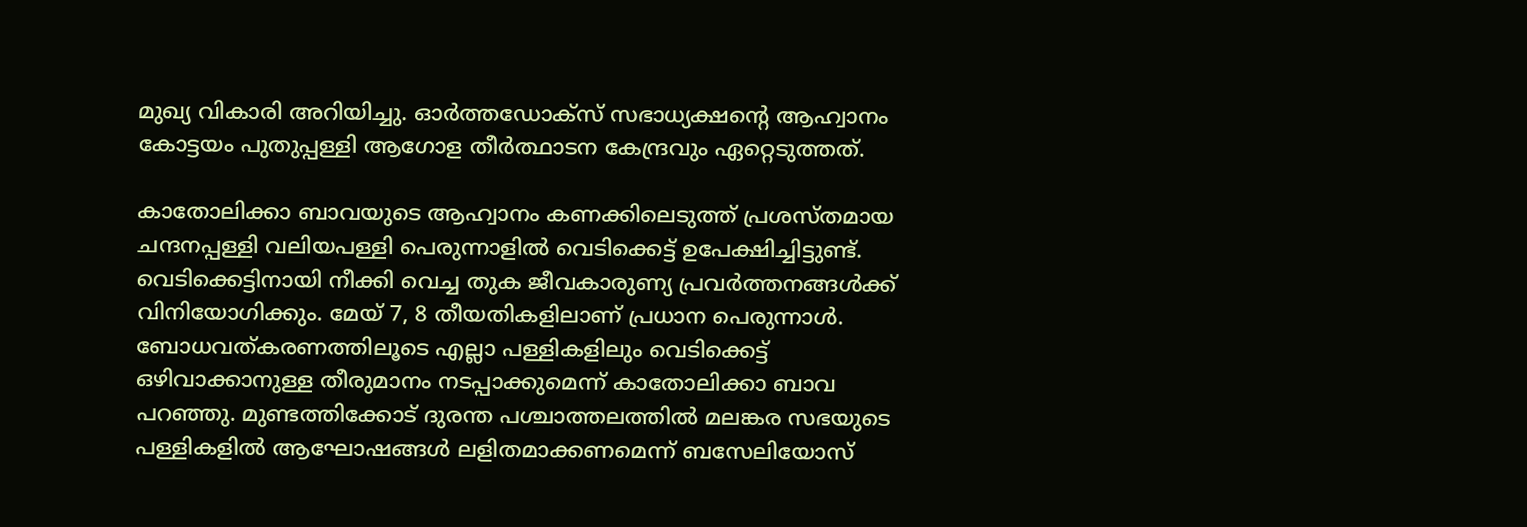മുഖ്യ വികാരി അറിയിച്ചു. ഓർത്തഡോക്സ് സഭാധ്യക്ഷന്‍റെ ആഹ്വാനം കോട്ടയം പുതുപ്പള്ളി ആഗോള തീർത്ഥാടന കേന്ദ്രവും ഏറ്റെടുത്തത്.

കാതോലിക്കാ ബാവയുടെ ആഹ്വാനം കണക്കിലെടുത്ത് പ്രശസ്തമായ ചന്ദനപ്പള്ളി വലിയപള്ളി പെരുന്നാളില്‍ വെടിക്കെട്ട് ഉപേക്ഷിച്ചിട്ടുണ്ട്. വെടിക്കെട്ടിനായി നീക്കി വെച്ച തുക ജീവകാരുണ്യ പ്രവര്‍ത്തനങ്ങള്‍ക്ക് വിനിയോഗിക്കും. മേയ് 7, 8 തീയതികളിലാണ് പ്രധാന പെരുന്നാള്‍. ബോധവത്കരണത്തിലൂടെ എല്ലാ പള്ളികളിലും വെടിക്കെട്ട് ഒഴിവാക്കാനുള്ള തീരുമാനം നടപ്പാക്കുമെന്ന് കാതോലിക്കാ ബാവ പറഞ്ഞു. മുണ്ടത്തിക്കോട് ദുരന്ത പശ്ചാത്തലത്തില്‍ മലങ്കര സഭയുടെ പള്ളികളില്‍ ആഘോഷങ്ങള്‍ ലളിതമാക്കണമെന്ന് ബസേലിയോസ്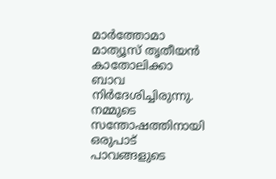മാര്‍ത്തോമാ മാത്യൂസ് തൃതീയന്‍ കാതോലിക്കാ ബാവ നിര്‍ദേശിച്ചിരുന്നു. നമ്മുടെ സന്തോഷത്തിനായി ഒരുപാട് പാവങ്ങളുടെ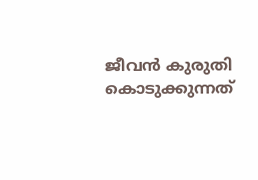ജീവന്‍ കുരുതി കൊടുക്കുന്നത്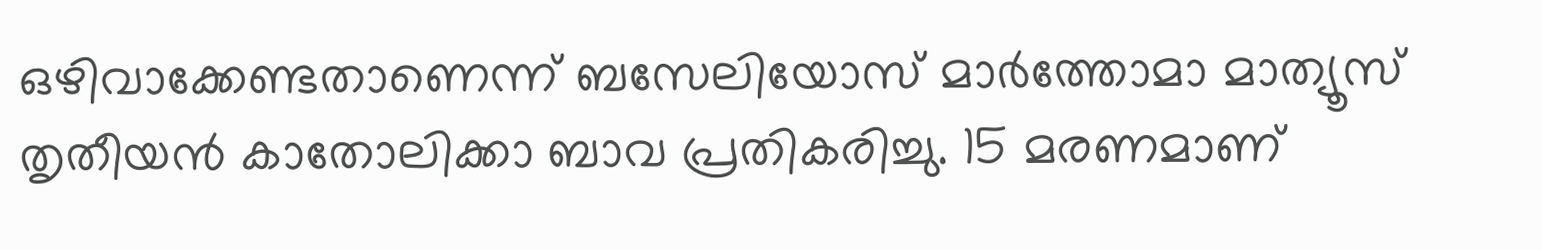ഒഴിവാക്കേണ്ടതാണെന്ന് ബസേലിയോസ് മാര്‍ത്തോമാ മാത്യൂസ് തൃതീയന്‍ കാതോലിക്കാ ബാവ പ്രതികരിച്ചു. 15 മരണമാണ്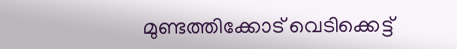മുണ്ടത്തിക്കോട് വെടിക്കെട്ട്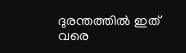ദുരന്തത്തിൽ ഇത് വരെ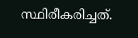സ്ഥിരീകരിച്ചത്.